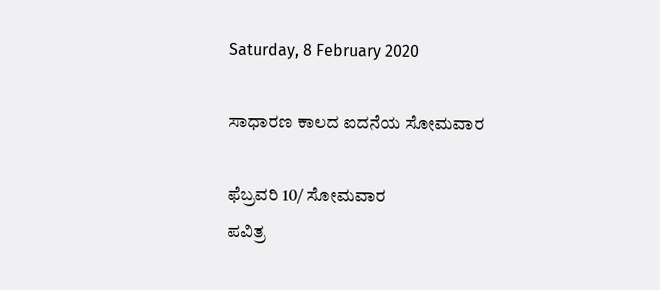Saturday, 8 February 2020

ಸಾಧಾರಣ ಕಾಲದ ಐದನೆಯ ಸೋಮವಾರ

ಫೆಬ್ರವರಿ 10/ ಸೋಮವಾರ
ಪವಿತ್ರ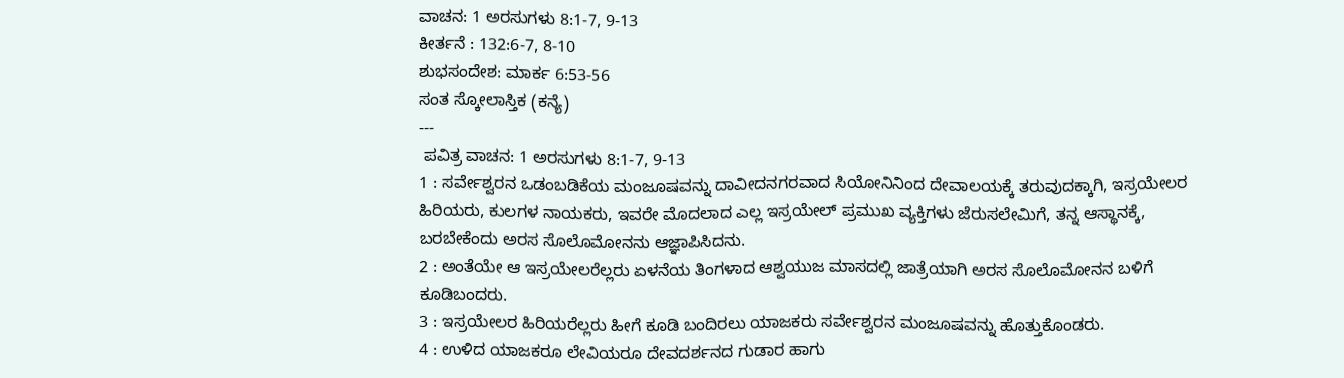ವಾಚನ: 1 ಅರಸುಗಳು 8:1-7, 9-13
ಕೀರ್ತನೆ : 132:6-7, 8-10
ಶುಭಸಂದೇಶ: ಮಾರ್ಕ 6:53-56
ಸಂತ ಸ್ಕೋಲಾಸ್ತಿಕ (ಕನ್ಯೆ)
---
 ಪವಿತ್ರ ವಾಚನ: 1 ಅರಸುಗಳು 8:1-7, 9-13
1 : ಸರ್ವೇಶ್ವರನ ಒಡಂಬಡಿಕೆಯ ಮಂಜೂಷವನ್ನು ದಾವೀದನಗರವಾದ ಸಿಯೋನಿನಿಂದ ದೇವಾಲಯಕ್ಕೆ ತರುವುದಕ್ಕಾಗಿ, ಇಸ್ರಯೇಲರ ಹಿರಿಯರು, ಕುಲಗಳ ನಾಯಕರು, ಇವರೇ ಮೊದಲಾದ ಎಲ್ಲ ಇಸ್ರಯೇಲ್ ಪ್ರಮುಖ ವ್ಯಕ್ತಿಗಳು ಜೆರುಸಲೇಮಿಗೆ, ತನ್ನ ಆಸ್ಥಾನಕ್ಕೆ, ಬರಬೇಕೆಂದು ಅರಸ ಸೊಲೊಮೋನನು ಆಜ್ಞಾಪಿಸಿದನು.
2 : ಅಂತೆಯೇ ಆ ಇಸ್ರಯೇಲರೆಲ್ಲರು ಏಳನೆಯ ತಿಂಗಳಾದ ಆಶ್ವಯುಜ ಮಾಸದಲ್ಲಿ ಜಾತ್ರೆಯಾಗಿ ಅರಸ ಸೊಲೊಮೋನನ ಬಳಿಗೆ ಕೂಡಿಬಂದರು.
3 : ಇಸ್ರಯೇಲರ ಹಿರಿಯರೆಲ್ಲರು ಹೀಗೆ ಕೂಡಿ ಬಂದಿರಲು ಯಾಜಕರು ಸರ್ವೇಶ್ವರನ ಮಂಜೂಷವನ್ನು ಹೊತ್ತುಕೊಂಡರು.
4 : ಉಳಿದ ಯಾಜಕರೂ ಲೇವಿಯರೂ ದೇವದರ್ಶನದ ಗುಡಾರ ಹಾಗು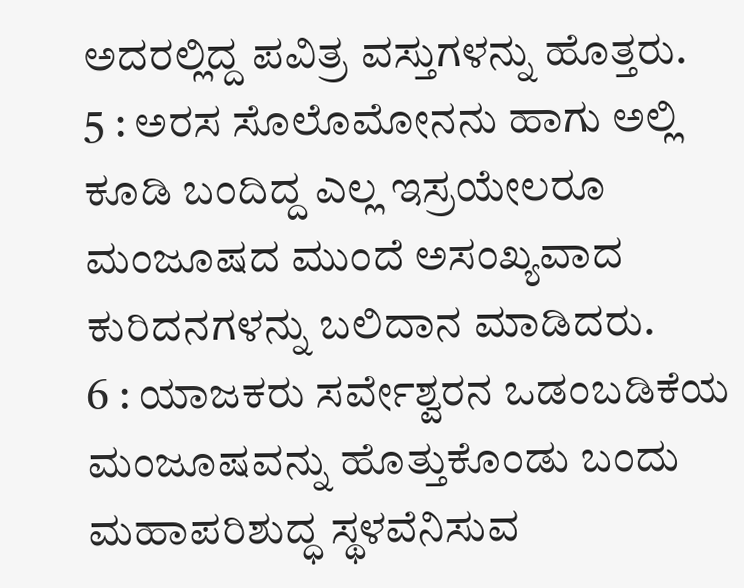ಅದರಲ್ಲಿದ್ದ ಪವಿತ್ರ ವಸ್ತುಗಳನ್ನು ಹೊತ್ತರು.
5 : ಅರಸ ಸೊಲೊಮೋನನು ಹಾಗು ಅಲ್ಲಿ ಕೂಡಿ ಬಂದಿದ್ದ ಎಲ್ಲ ಇಸ್ರಯೇಲರೂ ಮಂಜೂಷದ ಮುಂದೆ ಅಸಂಖ್ಯವಾದ ಕುರಿದನಗಳನ್ನು ಬಲಿದಾನ ಮಾಡಿದರು.
6 : ಯಾಜಕರು ಸರ್ವೇಶ್ವರನ ಒಡಂಬಡಿಕೆಯ ಮಂಜೂಷವನ್ನು ಹೊತ್ತುಕೊಂಡು ಬಂದು ಮಹಾಪರಿಶುದ್ಧ ಸ್ಥಳವೆನಿಸುವ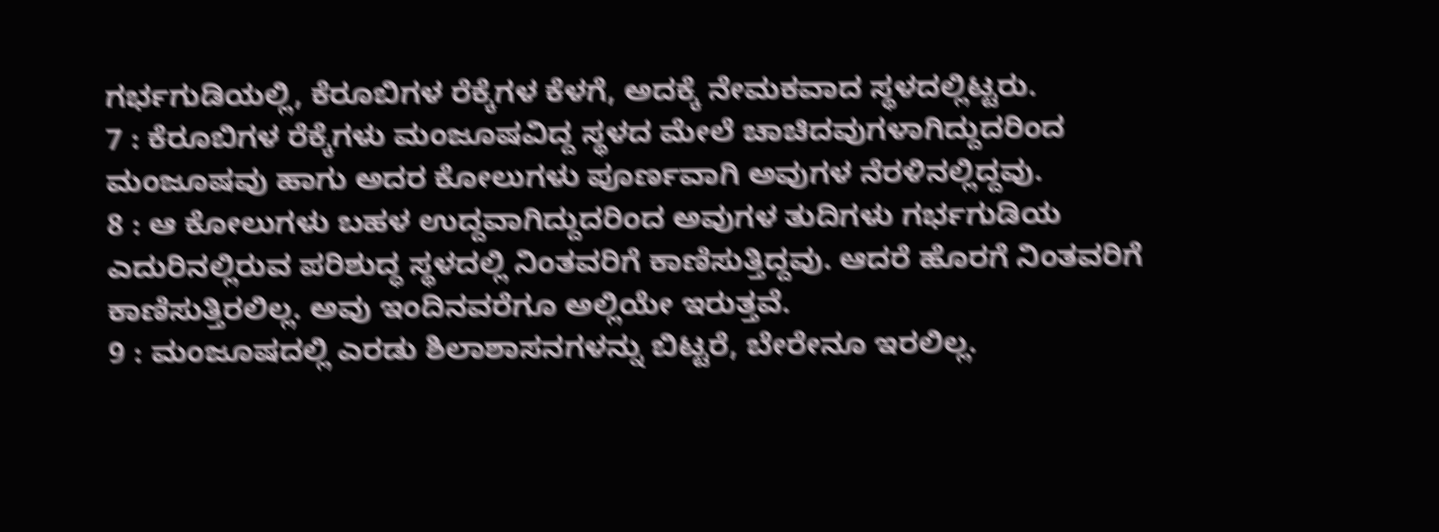ಗರ್ಭಗುಡಿಯಲ್ಲಿ, ಕೆರೂಬಿಗಳ ರೆಕ್ಕೆಗಳ ಕೆಳಗೆ, ಅದಕ್ಕೆ ನೇಮಕವಾದ ಸ್ಥಳದಲ್ಲಿಟ್ಟರು.
7 : ಕೆರೂಬಿಗಳ ರೆಕ್ಕೆಗಳು ಮಂಜೂಷವಿದ್ದ ಸ್ಥಳದ ಮೇಲೆ ಚಾಚಿದವುಗಳಾಗಿದ್ದುದರಿಂದ ಮಂಜೂಷವು ಹಾಗು ಅದರ ಕೋಲುಗಳು ಪೂರ್ಣವಾಗಿ ಅವುಗಳ ನೆರಳಿನಲ್ಲಿದ್ದವು.
8 : ಆ ಕೋಲುಗಳು ಬಹಳ ಉದ್ದವಾಗಿದ್ದುದರಿಂದ ಅವುಗಳ ತುದಿಗಳು ಗರ್ಭಗುಡಿಯ ಎದುರಿನಲ್ಲಿರುವ ಪರಿಶುದ್ಧ ಸ್ಥಳದಲ್ಲಿ ನಿಂತವರಿಗೆ ಕಾಣಿಸುತ್ತಿದ್ದವು. ಆದರೆ ಹೊರಗೆ ನಿಂತವರಿಗೆ ಕಾಣಿಸುತ್ತಿರಲಿಲ್ಲ. ಅವು ಇಂದಿನವರೆಗೂ ಅಲ್ಲಿಯೇ ಇರುತ್ತವೆ.
9 : ಮಂಜೂಷದಲ್ಲಿ ಎರಡು ಶಿಲಾಶಾಸನಗಳನ್ನು ಬಿಟ್ಟರೆ, ಬೇರೇನೂ ಇರಲಿಲ್ಲ.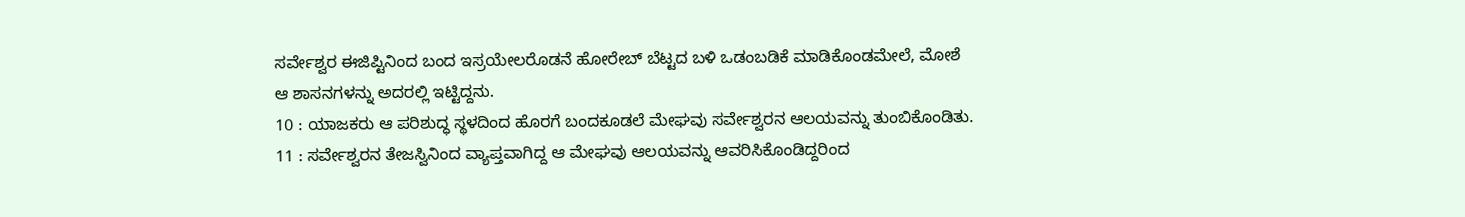ಸರ್ವೇಶ್ವರ ಈಜಿಪ್ಟಿನಿಂದ ಬಂದ ಇಸ್ರಯೇಲರೊಡನೆ ಹೋರೇಬ್ ಬೆಟ್ಟದ ಬಳಿ ಒಡಂಬಡಿಕೆ ಮಾಡಿಕೊಂಡಮೇಲೆ, ಮೋಶೆ ಆ ಶಾಸನಗಳನ್ನು ಅದರಲ್ಲಿ ಇಟ್ಟಿದ್ದನು.
10 : ಯಾಜಕರು ಆ ಪರಿಶುದ್ಧ ಸ್ಥಳದಿಂದ ಹೊರಗೆ ಬಂದಕೂಡಲೆ ಮೇಘವು ಸರ್ವೇಶ್ವರನ ಆಲಯವನ್ನು ತುಂಬಿಕೊಂಡಿತು.
11 : ಸರ್ವೇಶ್ವರನ ತೇಜಸ್ವಿನಿಂದ ವ್ಯಾಪ್ತವಾಗಿದ್ದ ಆ ಮೇಘವು ಆಲಯವನ್ನು ಆವರಿಸಿಕೊಂಡಿದ್ದರಿಂದ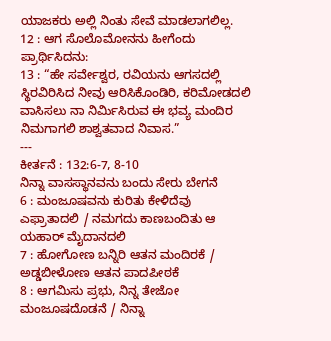ಯಾಜಕರು ಅಲ್ಲಿ ನಿಂತು ಸೇವೆ ಮಾಡಲಾಗಲಿಲ್ಲ.
12 : ಆಗ ಸೊಲೊಮೋನನು ಹೀಗೆಂದು ಪ್ರಾರ್ಥಿಸಿದನು:
13 : “ಹೇ ಸರ್ವೇಶ್ವರ, ರವಿಯನು ಆಗಸದಲ್ಲಿ ಸ್ಥಿರವಿರಿಸಿದ ನೀವು ಆರಿಸಿಕೊಂಡಿರಿ, ಕರಿಮೋಡದಲಿ ವಾಸಿಸಲು ನಾ ನಿರ್ಮಿಸಿರುವ ಈ ಭವ್ಯ ಮಂದಿರ ನಿಮಗಾಗಲಿ ಶಾಶ್ವತವಾದ ನಿವಾಸ.”
---
ಕೀರ್ತನೆ : 132:6-7, 8-10
ನಿನ್ನಾ ವಾಸಸ್ಥಾನವನು ಬಂದು ಸೇರು ಬೇಗನೆ
6 : ಮಂಜೂಷವನು ಕುರಿತು ಕೇಳಿದೆವು ಎಫ್ರಾತಾದಲಿ / ನಮಗದು ಕಾಣಬಂದಿತು ಆ ಯಹಾರ್ ಮೈದಾನದಲಿ
7 : ಹೋಗೋಣ ಬನ್ನಿರಿ ಆತನ ಮಂದಿರಕೆ / ಅಡ್ಡಬೀಳೋಣ ಆತನ ಪಾದಪೀಠಕೆ
8 : ಆಗಮಿಸು ಪ್ರಭು, ನಿನ್ನ ತೇಜೋ ಮಂಜೂಷದೊಡನೆ / ನಿನ್ನಾ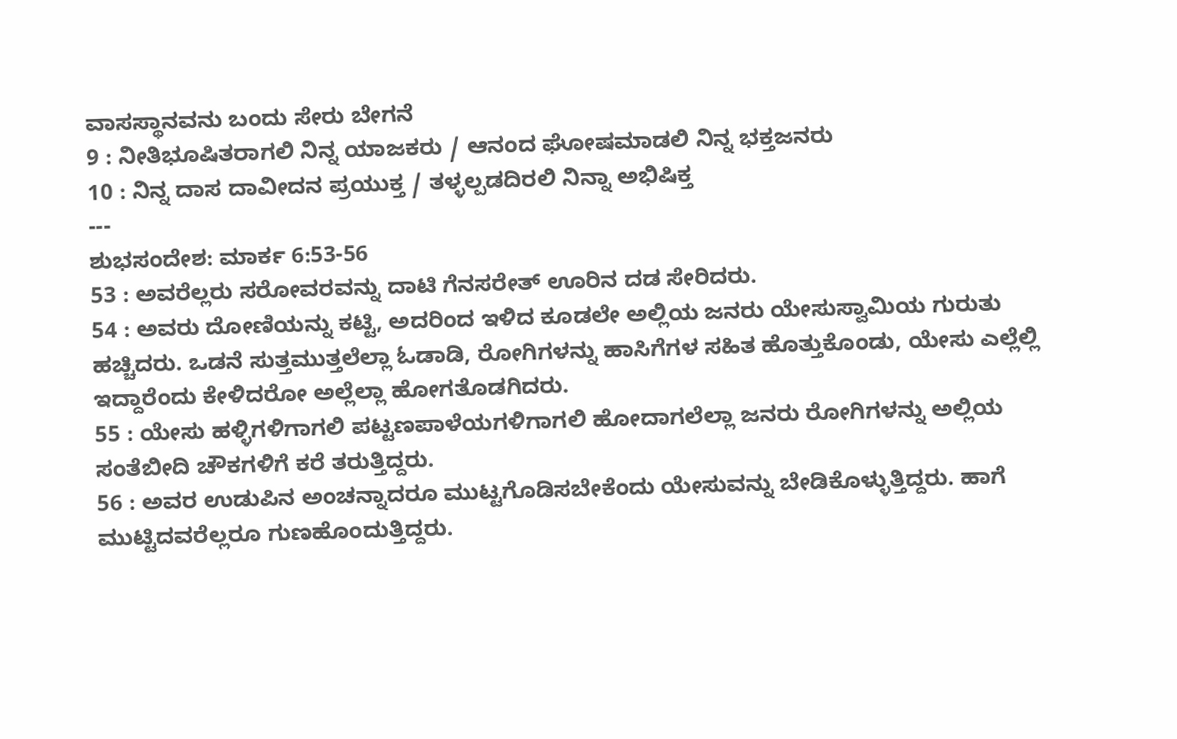ವಾಸಸ್ಥಾನವನು ಬಂದು ಸೇರು ಬೇಗನೆ
9 : ನೀತಿಭೂಷಿತರಾಗಲಿ ನಿನ್ನ ಯಾಜಕರು / ಆನಂದ ಘೋಷಮಾಡಲಿ ನಿನ್ನ ಭಕ್ತಜನರು
10 : ನಿನ್ನ ದಾಸ ದಾವೀದನ ಪ್ರಯುಕ್ತ / ತಳ್ಳಲ್ಪಡದಿರಲಿ ನಿನ್ನಾ ಅಭಿಷಿಕ್ತ
---
ಶುಭಸಂದೇಶ: ಮಾರ್ಕ 6:53-56
53 : ಅವರೆಲ್ಲರು ಸರೋವರವನ್ನು ದಾಟಿ ಗೆನಸರೇತ್ ಊರಿನ ದಡ ಸೇರಿದರು.
54 : ಅವರು ದೋಣಿಯನ್ನು ಕಟ್ಟಿ, ಅದರಿಂದ ಇಳಿದ ಕೂಡಲೇ ಅಲ್ಲಿಯ ಜನರು ಯೇಸುಸ್ವಾಮಿಯ ಗುರುತು ಹಚ್ಚಿದರು. ಒಡನೆ ಸುತ್ತಮುತ್ತಲೆಲ್ಲಾ ಓಡಾಡಿ, ರೋಗಿಗಳನ್ನು ಹಾಸಿಗೆಗಳ ಸಹಿತ ಹೊತ್ತುಕೊಂಡು, ಯೇಸು ಎಲ್ಲೆಲ್ಲಿ ಇದ್ದಾರೆಂದು ಕೇಳಿದರೋ ಅಲ್ಲೆಲ್ಲಾ ಹೋಗತೊಡಗಿದರು.
55 : ಯೇಸು ಹಳ್ಳಿಗಳಿಗಾಗಲಿ ಪಟ್ಟಣಪಾಳೆಯಗಳಿಗಾಗಲಿ ಹೋದಾಗಲೆಲ್ಲಾ ಜನರು ರೋಗಿಗಳನ್ನು ಅಲ್ಲಿಯ ಸಂತೆಬೀದಿ ಚೌಕಗಳಿಗೆ ಕರೆ ತರುತ್ತಿದ್ದರು.
56 : ಅವರ ಉಡುಪಿನ ಅಂಚನ್ನಾದರೂ ಮುಟ್ಟಗೊಡಿಸಬೇಕೆಂದು ಯೇಸುವನ್ನು ಬೇಡಿಕೊಳ್ಳುತ್ತಿದ್ದರು. ಹಾಗೆ ಮುಟ್ಟಿದವರೆಲ್ಲರೂ ಗುಣಹೊಂದುತ್ತಿದ್ದರು.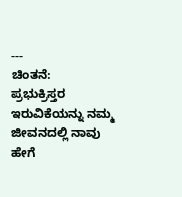---
ಚಿಂತನೆ:
ಪ್ರಭುಕ್ರಿಸ್ತರ ಇರುವಿಕೆಯನ್ನು ನಮ್ಮ ಜೀವನದಲ್ಲಿ ನಾವು ಹೇಗೆ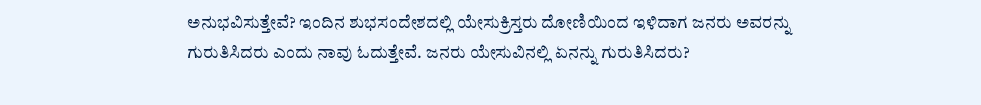ಅನುಭವಿಸುತ್ತೇವೆ? ಇಂದಿನ ಶುಭಸಂದೇಶದಲ್ಲಿ ಯೇಸುಕ್ರಿಸ್ತರು ದೋಣಿಯಿಂದ ಇಳಿದಾಗ ಜನರು ಅವರನ್ನು ಗುರುತಿಸಿದರು ಎಂದು ನಾವು ಓದುತ್ತೇವೆ. ಜನರು ಯೇಸುವಿನಲ್ಲಿ ಏನನ್ನು ಗುರುತಿಸಿದರು?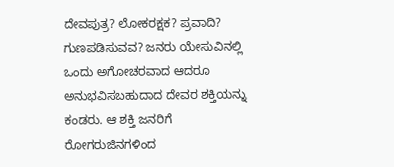ದೇವಪುತ್ರ? ಲೋಕರಕ್ಷಕ? ಪ್ರವಾದಿ? ಗುಣಪಡಿಸುವವ? ಜನರು ಯೇಸುವಿನಲ್ಲಿ ಒಂದು ಅಗೋಚರವಾದ ಆದರೂ ಅನುಭವಿಸಬಹುದಾದ ದೇವರ ಶಕ್ತಿಯನ್ನು ಕಂಡರು. ಆ ಶಕ್ತಿ ಜನರಿಗೆ ರೋಗರುಜಿನಗಳಿಂದ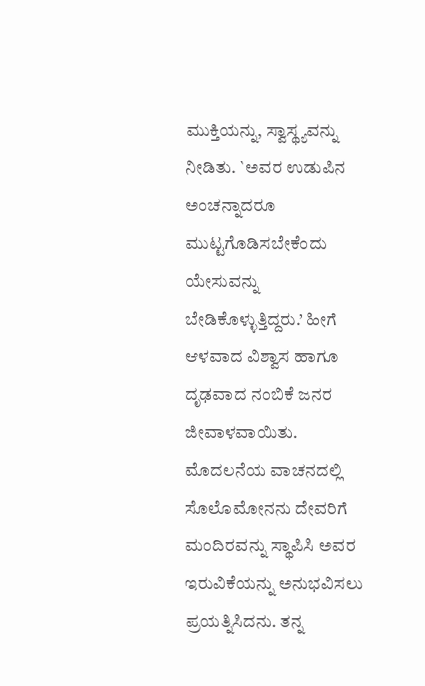ಮುಕ್ತಿಯನ್ನು, ಸ್ವಾಸ್ಥ್ಯವನ್ನು ನೀಡಿತು. `ಅವರ ಉಡುಪಿನ ಅಂಚನ್ನಾದರೂ ಮುಟ್ಟಗೊಡಿಸಬೇಕೆಂದು ಯೇಸುವನ್ನು ಬೇಡಿಕೊಳ್ಳುತ್ತಿದ್ದರು.’ ಹೀಗೆ ಆಳವಾದ ವಿಶ್ವಾಸ ಹಾಗೂ ದೃಢವಾದ ನಂಬಿಕೆ ಜನರ ಜೀವಾಳವಾಯಿತು.
ಮೊದಲನೆಯ ವಾಚನದಲ್ಲಿ ಸೊಲೊಮೋನನು ದೇವರಿಗೆ ಮಂದಿರವನ್ನು ಸ್ಥಾಪಿಸಿ ಅವರ ಇರುವಿಕೆಯನ್ನು ಅನುಭವಿಸಲು ಪ್ರಯತ್ನಿಸಿದನು. ತನ್ನ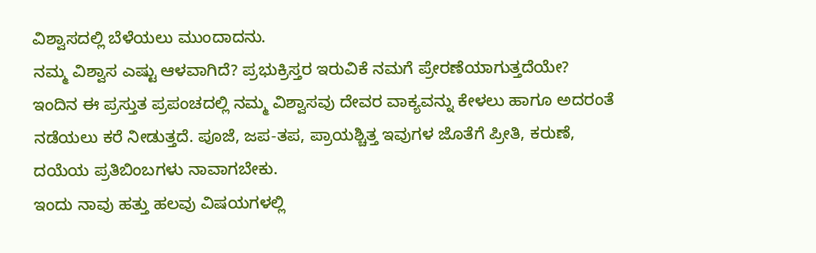ವಿಶ್ವಾಸದಲ್ಲಿ ಬೆಳೆಯಲು ಮುಂದಾದನು.
ನಮ್ಮ ವಿಶ್ವಾಸ ಎಷ್ಟು ಆಳವಾಗಿದೆ? ಪ್ರಭುಕ್ರಿಸ್ತರ ಇರುವಿಕೆ ನಮಗೆ ಪ್ರೇರಣೆಯಾಗುತ್ತದೆಯೇ? ಇಂದಿನ ಈ ಪ್ರಸ್ತುತ ಪ್ರಪಂಚದಲ್ಲಿ ನಮ್ಮ ವಿಶ್ವಾಸವು ದೇವರ ವಾಕ್ಯವನ್ನು ಕೇಳಲು ಹಾಗೂ ಅದರಂತೆ ನಡೆಯಲು ಕರೆ ನೀಡುತ್ತದೆ. ಪೂಜೆ, ಜಪ-ತಪ, ಪ್ರಾಯಶ್ಚಿತ್ತ ಇವುಗಳ ಜೊತೆಗೆ ಪ್ರೀತಿ, ಕರುಣೆ, ದಯೆಯ ಪ್ರತಿಬಿಂಬಗಳು ನಾವಾಗಬೇಕು.
ಇಂದು ನಾವು ಹತ್ತು ಹಲವು ವಿಷಯಗಳಲ್ಲಿ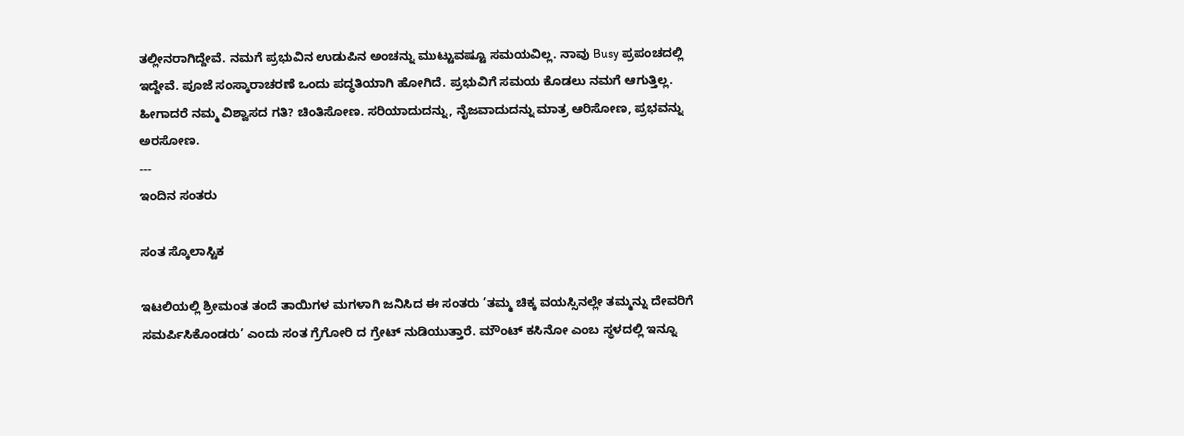ತಲ್ಲೀನರಾಗಿದ್ದೇವೆ. ನಮಗೆ ಪ್ರಭುವಿನ ಉಡುಪಿನ ಅಂಚನ್ನು ಮುಟ್ಟುವಷ್ಟೂ ಸಮಯವಿಲ್ಲ. ನಾವು Busy ಪ್ರಪಂಚದಲ್ಲಿ ಇದ್ದೇವೆ. ಪೂಜೆ ಸಂಸ್ಕಾರಾಚರಣೆ ಒಂದು ಪದ್ಧತಿಯಾಗಿ ಹೋಗಿದೆ. ಪ್ರಭುವಿಗೆ ಸಮಯ ಕೊಡಲು ನಮಗೆ ಆಗುತ್ತಿಲ್ಲ. ಹೀಗಾದರೆ ನಮ್ಮ ವಿಶ್ವಾಸದ ಗತಿ? ಚಿಂತಿಸೋಣ. ಸರಿಯಾದುದನ್ನು, ನೈಜವಾದುದನ್ನು ಮಾತ್ರ ಆರಿಸೋಣ, ಪ್ರಭವನ್ನು ಅರಸೋಣ.
---
ಇಂದಿನ ಸಂತರು

ಸಂತ ಸ್ಕೊಲಾಸ್ಟಿಕ

ಇಟಲಿಯಲ್ಲಿ ಶ್ರೀಮಂತ ತಂದೆ ತಾಯಿಗಳ ಮಗಳಾಗಿ ಜನಿಸಿದ ಈ ಸಂತರು ’ತಮ್ಮ ಚಿಕ್ಕ ವಯಸ್ಸಿನಲ್ಲೇ ತಮ್ಮನ್ನು ದೇವರಿಗೆ ಸಮರ್ಪಿಸಿಕೊಂಡರು’ ಎಂದು ಸಂತ ಗ್ರೆಗೋರಿ ದ ಗ್ರೇಟ್ ನುಡಿಯುತ್ತಾರೆ. ಮೌಂಟ್ ಕಸಿನೋ ಎಂಬ ಸ್ಥಳದಲ್ಲಿ ಇನ್ನೂ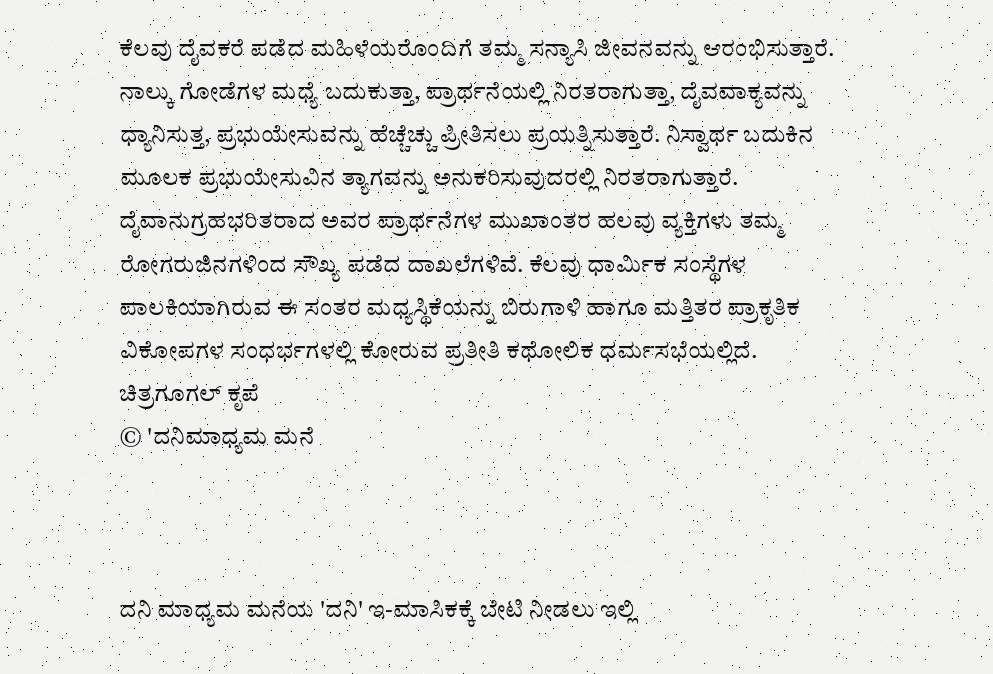ಕೆಲವು ದೈವಕರೆ ಪಡೆದ ಮಹಿಳೆಯರೊಂದಿಗೆ ತಮ್ಮ ಸನ್ಯಾಸಿ ಜೀವನವನ್ನು ಆರಂಭಿಸುತ್ತಾರೆ. ನಾಲ್ಕು ಗೋಡೆಗಳ ಮಧ್ಯೆ ಬದುಕುತ್ತಾ, ಪ್ರಾರ್ಥನೆಯಲ್ಲಿ ನಿರತರಾಗುತ್ತಾ, ದೈವವಾಕ್ಯವನ್ನು ಧ್ಯಾನಿಸುತ್ತ, ಪ್ರಭುಯೇಸುವನ್ನು ಹೆಚ್ಚೆಚ್ಚು ಪ್ರೀತಿಸಲು ಪ್ರಯತ್ನಿಸುತ್ತಾರೆ. ನಿಸ್ವಾರ್ಥ ಬದುಕಿನ ಮೂಲಕ ಪ್ರಭುಯೇಸುವಿನ ತ್ಯಾಗವನ್ನು ಅನುಕರಿಸುವುದರಲ್ಲಿ ನಿರತರಾಗುತ್ತಾರೆ. ದೈವಾನುಗ್ರಹಭರಿತರಾದ ಅವರ ಪ್ರಾರ್ಥನೆಗಳ ಮುಖಾಂತರ ಹಲವು ವ್ಯಕ್ತಿಗಳು ತಮ್ಮ ರೋಗರುಜಿನಗಳಿಂದ ಸೌಖ್ಯ ಪಡೆದ ದಾಖಲೆಗಳಿವೆ. ಕೆಲವು ಧಾರ್ಮಿಕ ಸಂಸ್ಥೆಗಳ ಪಾಲಕಿಯಾಗಿರುವ ಈ ಸಂತರ ಮಧ್ಯಸ್ಥಿಕೆಯನ್ನು ಬಿರುಗಾಳಿ ಹಾಗೂ ಮತ್ತಿತರ ಪ್ರಾಕೃತಿಕ ವಿಕೋಪಗಳ ಸಂಧರ್ಭಗಳಲ್ಲಿ ಕೋರುವ ಪ್ರತೀತಿ ಕಥೋಲಿಕ ಧರ್ಮಸಭೆಯಲ್ಲಿದೆ.
ಚಿತ್ರಗೂಗಲ್‌ ಕೃಪೆ
© 'ದನಿಮಾಧ್ಯಮ ಮನೆ



ದನಿ ಮಾಧ್ಯಮ ಮನೆಯ 'ದನಿ' ಇ-ಮಾಸಿಕಕ್ಕೆ ಬೇಟಿ ನೀಡಲು ಇಲ್ಲಿ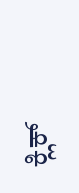ಕ್ಲಿಕ್‌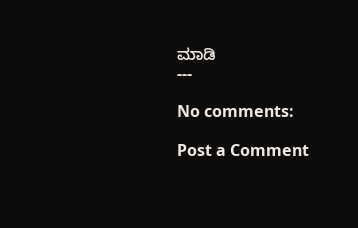ಮಾಡಿ
---

No comments:

Post a Comment